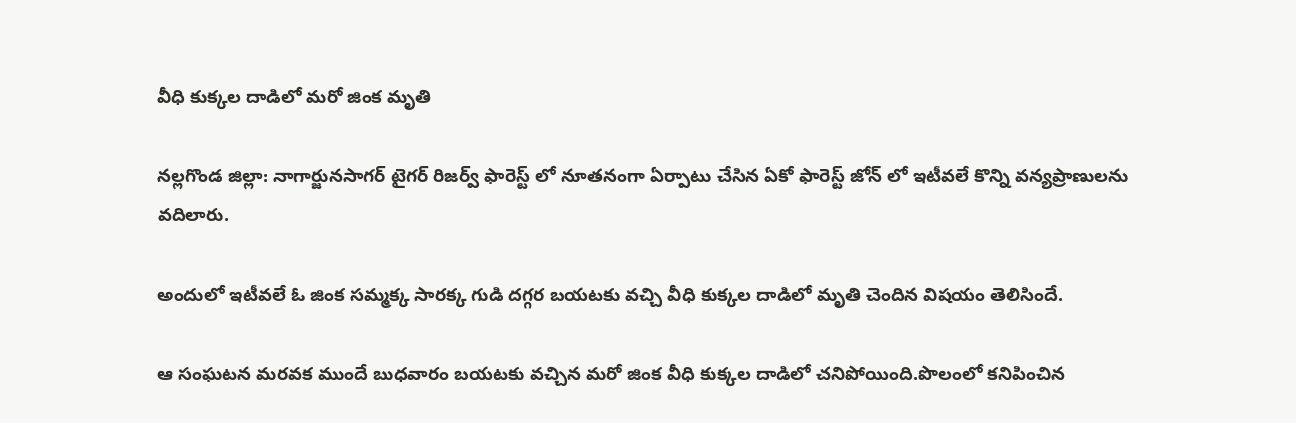వీధి కుక్కల దాడిలో మరో జింక మృతి

నల్లగొండ జిల్లా: నాగార్జునసాగర్ టైగర్ రిజర్వ్ ఫారెస్ట్ లో నూతనంగా ఏర్పాటు చేసిన ఏకో ఫారెస్ట్ జోన్ లో ఇటీవలే కొన్ని వన్యప్రాణులను వదిలారు.

అందులో ఇటీవలే ఓ జింక సమ్మక్క సారక్క గుడి దగ్గర బయటకు వచ్చి వీధి కుక్కల దాడిలో మృతి చెందిన విషయం తెలిసిందే.

ఆ సంఘటన మరవక ముందే బుధవారం బయటకు వచ్చిన మరో జింక వీధి కుక్కల దాడిలో చనిపోయింది.పొలంలో కనిపించిన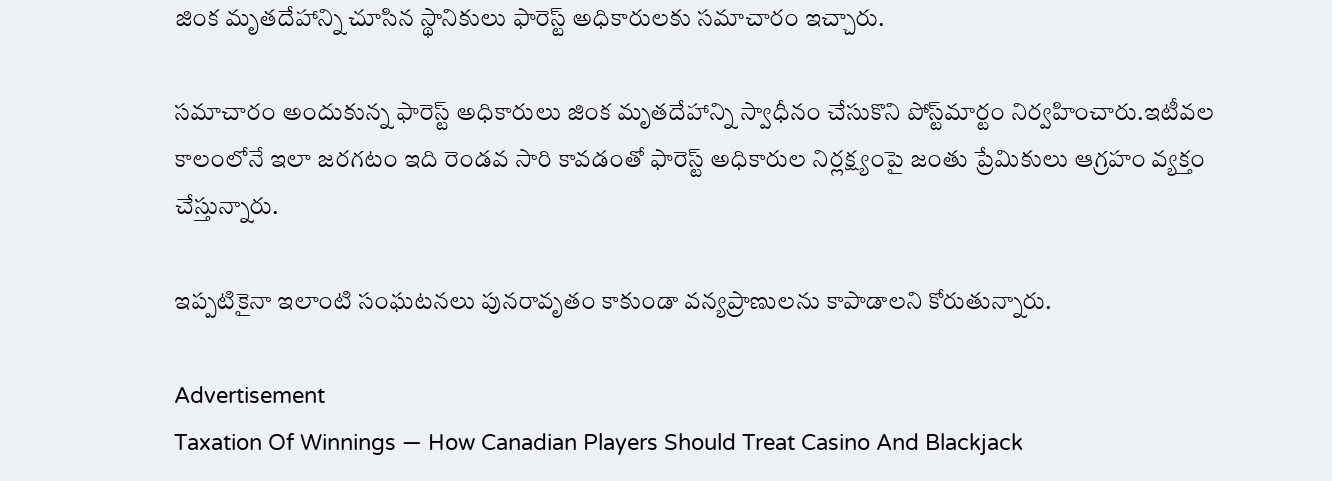జింక మృతదేహాన్ని చూసిన స్థానికులు ఫారెస్ట్ అధికారులకు సమాచారం ఇచ్చారు.

సమాచారం అందుకున్న ఫారెస్ట్ అధికారులు జింక మృతదేహాన్ని స్వాధీనం చేసుకొని పోస్ట్‌మార్టం నిర్వహించారు.ఇటీవల కాలంలోనే ఇలా జరగటం ఇది రెండవ సారి కావడంతో ఫారెస్ట్ అధికారుల నిర్లక్ష్యంపై జంతు ప్రేమికులు ఆగ్రహం వ్యక్తం చేస్తున్నారు.

ఇప్పటికైనా ఇలాంటి సంఘటనలు పునరావృతం కాకుండా వన్యప్రాణులను కాపాడాలని కోరుతున్నారు.

Advertisement
Taxation Of Winnings — How Canadian Players Should Treat Casino And Blackjack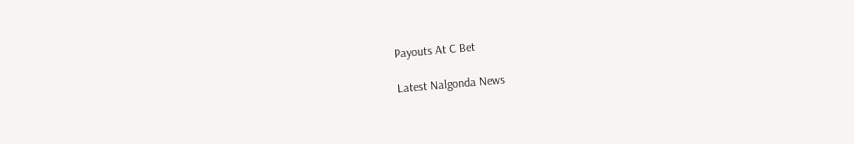Payouts At C Bet

Latest Nalgonda News